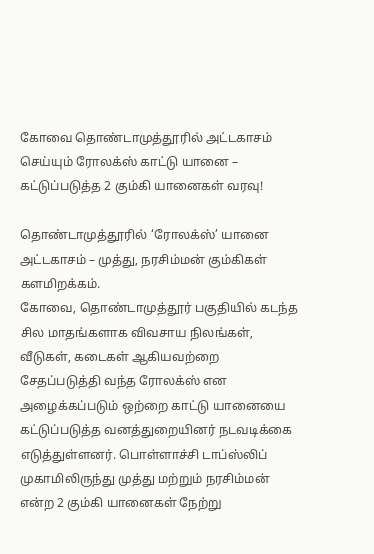கோவை தொண்டாமுத்தூரில் அட்டகாசம் செய்யும் ரோலக்ஸ் காட்டு யானை – கட்டுப்படுத்த 2 கும்கி யானைகள் வரவு!

தொண்டாமுத்தூரில் ‘ரோலக்ஸ்’ யானை அட்டகாசம் – முத்து, நரசிம்மன் கும்கிகள் களமிறக்கம்.
கோவை, தொண்டாமுத்தூர் பகுதியில் கடந்த சில மாதங்களாக விவசாய நிலங்கள், வீடுகள், கடைகள் ஆகியவற்றை சேதப்படுத்தி வந்த ரோலக்ஸ் என அழைக்கப்படும் ஒற்றை காட்டு யானையை கட்டுப்படுத்த வனத்துறையினர் நடவடிக்கை எடுத்துள்ளனர். பொள்ளாச்சி டாப்ஸ்லிப் முகாமிலிருந்து முத்து மற்றும் நரசிம்மன் என்ற 2 கும்கி யானைகள் நேற்று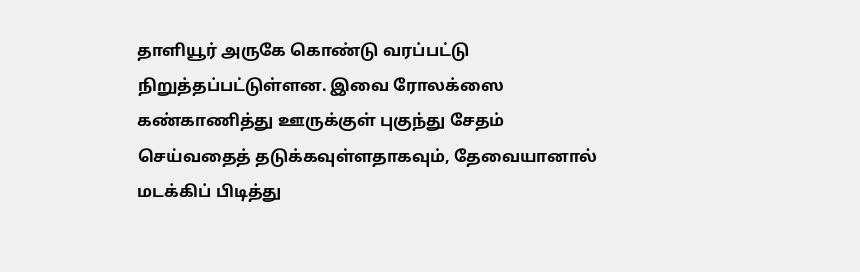தாளியூர் அருகே கொண்டு வரப்பட்டு நிறுத்தப்பட்டுள்ளன. இவை ரோலக்ஸை கண்காணித்து ஊருக்குள் புகுந்து சேதம் செய்வதைத் தடுக்கவுள்ளதாகவும், தேவையானால் மடக்கிப் பிடித்து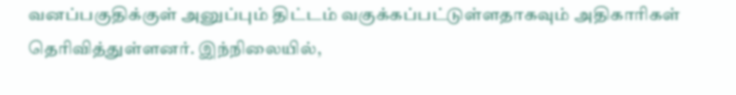வனப்பகுதிக்குள் அனுப்பும் திட்டம் வகுக்கப்பட்டுள்ளதாகவும் அதிகாரிகள் தெரிவித்துள்ளனர். இந்நிலையில்,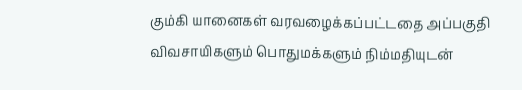கும்கி யானைகள் வரவழைக்கப்பட்டதை அப்பகுதி விவசாயிகளும் பொதுமக்களும் நிம்மதியுடன்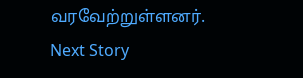வரவேற்றுள்ளனர்.
Next Story